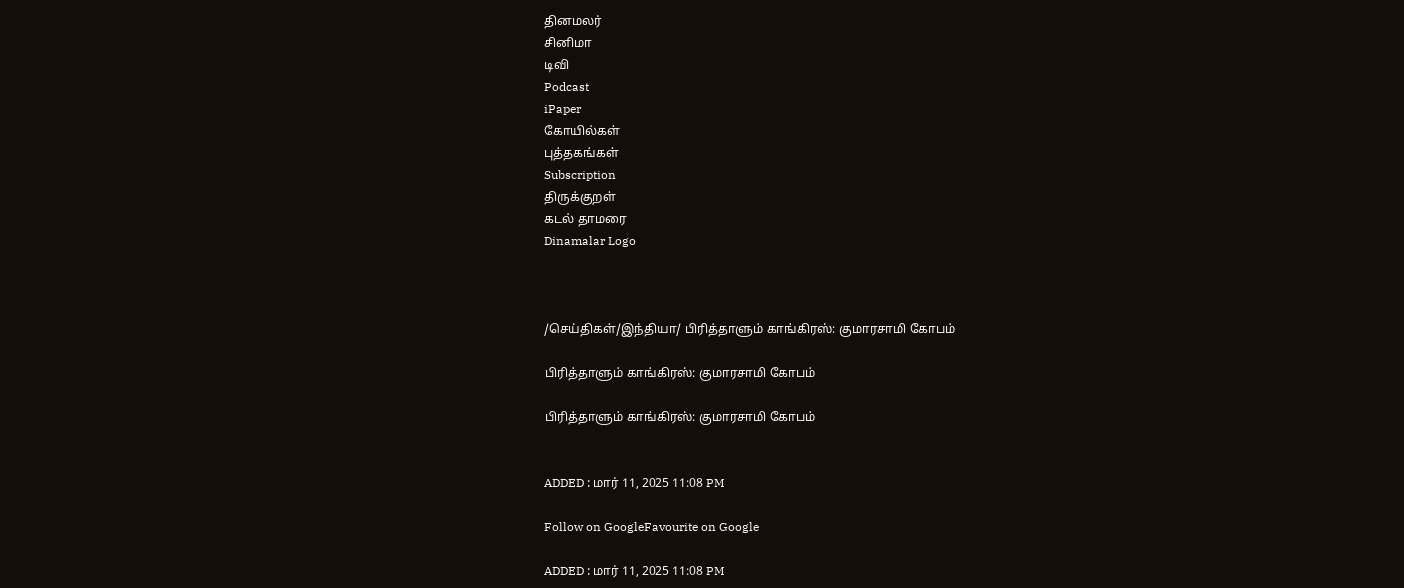தினமலர்
சினிமா
டிவி
Podcast
iPaper
கோயில்கள்
புத்தகங்கள்
Subscription
திருக்குறள்
கடல் தாமரை
Dinamalar Logo



/செய்திகள்/இந்தியா/ பிரித்தாளும் காங்கிரஸ்: குமாரசாமி கோபம்

பிரித்தாளும் காங்கிரஸ்: குமாரசாமி கோபம்

பிரித்தாளும் காங்கிரஸ்: குமாரசாமி கோபம்


ADDED : மார் 11, 2025 11:08 PM

Follow on GoogleFavourite on Google

ADDED : மார் 11, 2025 11:08 PM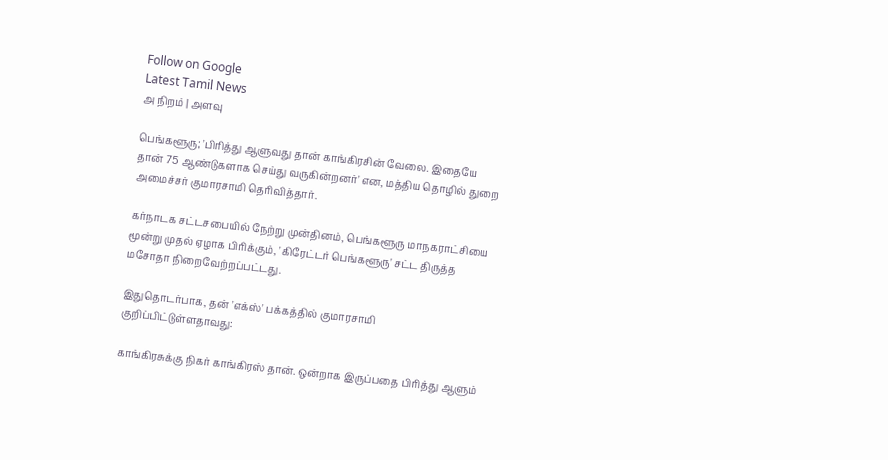Follow on Google
Latest Tamil News
அ நிறம் | அளவு

பெங்களூரு; 'பிரித்து ஆளுவது தான் காங்கிரசின் வேலை. இதையே தான் 75 ஆண்டுகளாக செய்து வருகின்றனர்' என, மத்திய தொழில் துறை அமைச்சர் குமாரசாமி தெரிவித்தார்.

கர்நாடக சட்டசபையில் நேற்று முன்தினம், பெங்களூரு மாநகராட்சியை மூன்று முதல் ஏழாக பிரிக்கும், 'கிரேட்டர் பெங்களூரு' சட்ட திருத்த மசோதா நிறைவேற்றப்பட்டது.

இதுதொடர்பாக, தன் 'எக்ஸ்' பக்கத்தில் குமாரசாமி குறிப்பிட்டுள்ளதாவது:

காங்கிரசுக்கு நிகர் காங்கிரஸ் தான். ஒன்றாக இருப்பதை பிரித்து ஆளும்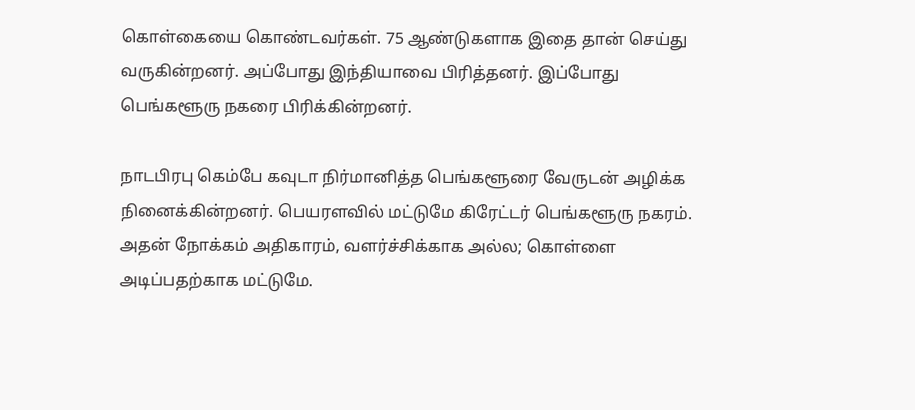கொள்கையை கொண்டவர்கள். 75 ஆண்டுகளாக இதை தான் செய்து வருகின்றனர். அப்போது இந்தியாவை பிரித்தனர். இப்போது பெங்களூரு நகரை பிரிக்கின்றனர்.

நாடபிரபு கெம்பே கவுடா நிர்மானித்த பெங்களூரை வேருடன் அழிக்க நினைக்கின்றனர். பெயரளவில் மட்டுமே கிரேட்டர் பெங்களூரு நகரம். அதன் நோக்கம் அதிகாரம், வளர்ச்சிக்காக அல்ல; கொள்ளை அடிப்பதற்காக மட்டுமே.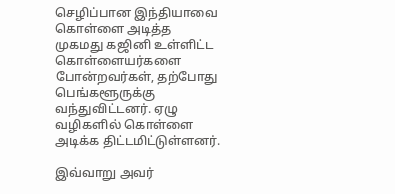செழிப்பான இந்தியாவை கொள்ளை அடித்த முகமது கஜினி உள்ளிட்ட கொள்ளையர்களை போன்றவர்கள், தற்போது பெங்களூருக்கு வந்துவிட்டனர். ஏழு வழிகளில் கொள்ளை அடிக்க திட்டமிட்டுள்ளனர்.

இவ்வாறு அவர்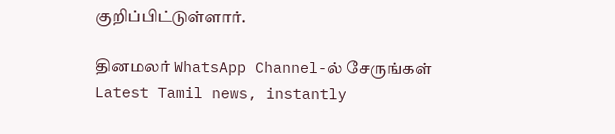குறிப்பிட்டுள்ளார்.

தினமலர் WhatsApp Channel-ல் சேருங்கள்
Latest Tamil news, instantly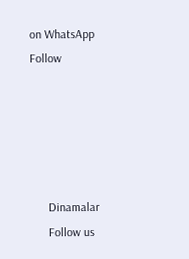on WhatsApp
Follow





      Dinamalar
      Follow us